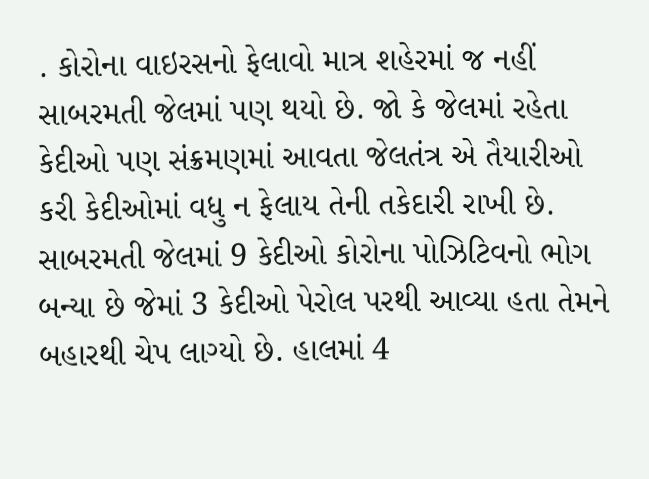. કોરોના વાઇરસનો ફેલાવો માત્ર શહેરમાં જ નહીં સાબરમતી જેલમાં પણ થયો છે. જો કે જેલમાં રહેતા કેદીઓ પણ સંક્રમણમાં આવતા જેલતંત્ર એ તૈયારીઓ કરી કેદીઓમાં વધુ ન ફેલાય તેની તકેદારી રાખી છે. સાબરમતી જેલમાં 9 કેદીઓ કોરોના પોઝિટિવનો ભોગ બન્યા છે જેમાં 3 કેદીઓ પેરોલ પરથી આવ્યા હતા તેમને બહારથી ચેપ લાગ્યો છે. હાલમાં 4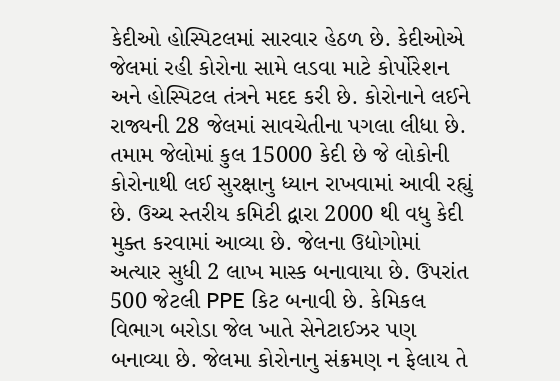કેદીઓ હોસ્પિટલમાં સારવાર હેઠળ છે. કેદીઓએ જેલમાં રહી કોરોના સામે લડવા માટે કોર્પોરેશન અને હોસ્પિટલ તંત્રને મદદ કરી છે. કોરોનાને લઈને રાજ્યની 28 જેલમાં સાવચેતીના પગલા લીધા છે. તમામ જેલોમાં કુલ 15000 કેદી છે જે લોકોની કોરોનાથી લઈ સુરક્ષાનુ ધ્યાન રાખવામાં આવી રહ્યું છે. ઉચ્ચ સ્તરીય કમિટી દ્વારા 2000 થી વધુ કેદી મુક્ત કરવામાં આવ્યા છે. જેલના ઉદ્યોગોમાં અત્યાર સુધી 2 લાખ માસ્ક બનાવાયા છે. ઉપરાંત 500 જેટલી PPE કિટ બનાવી છે. કેમિકલ વિભાગ બરોડા જેલ ખાતે સેનેટાઈઝર પણ બનાવ્યા છે. જેલમા કોરોનાનુ સંક્રમણ ન ફેલાય તે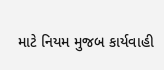માટે નિયમ મુજબ કાર્યવાહી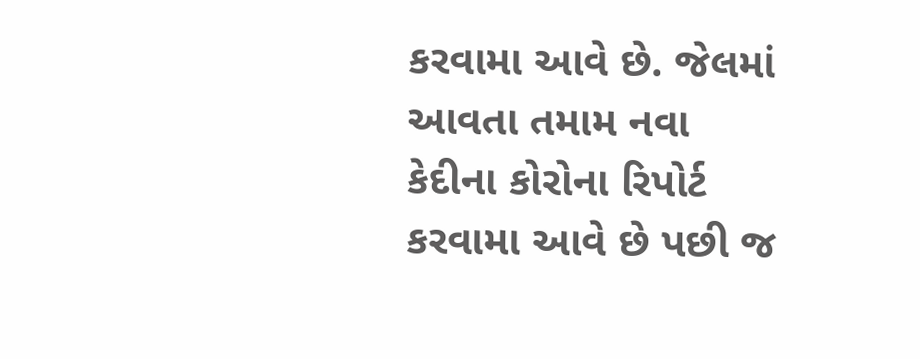કરવામા આવે છે. જેલમાં આવતા તમામ નવા કેદીના કોરોના રિપોર્ટ કરવામા આવે છે પછી જ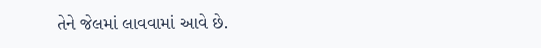તેને જેલમાં લાવવામાં આવે છે.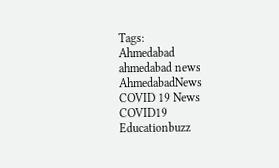Tags:
Ahmedabad
ahmedabad news
AhmedabadNews
COVID 19 News
COVID19
Educationbuzz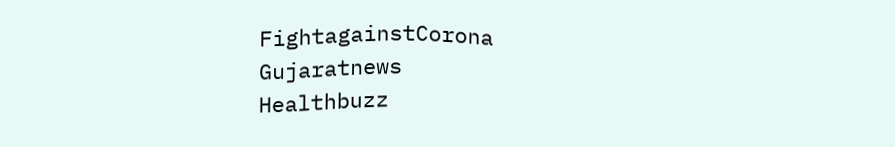FightagainstCorona
Gujaratnews
Healthbuzz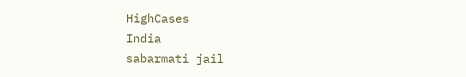HighCases
India
sabarmati jail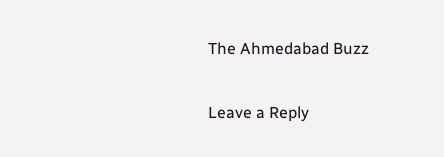The Ahmedabad Buzz

Leave a Reply